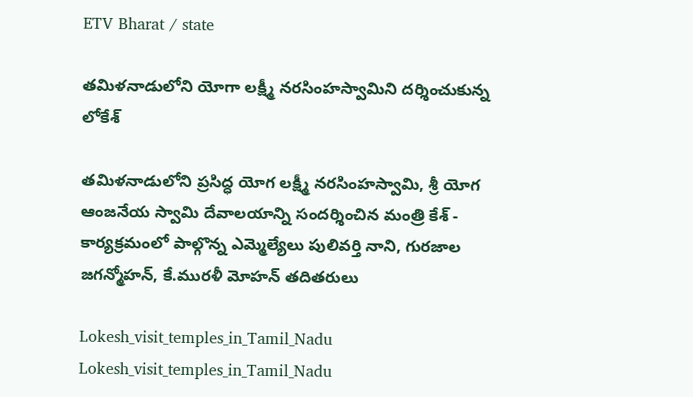ETV Bharat / state

తమిళనాడులోని యోగా లక్ష్మీ నరసింహస్వామిని దర్శించుకున్న లోకేశ్‌

తమిళనాడులోని ప్రసిద్ధ యోగ లక్ష్మీ నరసింహస్వామి, శ్రీ యోగ ఆంజనేయ స్వామి దేవాలయాన్ని సందర్శించిన మంత్రి కేశ్‌ - కార్యక్రమంలో పాల్గొన్న ఎమ్మెల్యేలు పులివర్తి నాని, గురజాల జగన్మోహన్, కే.మురళీ మోహన్ తదితరులు

Lokesh_visit_temples_in_Tamil_Nadu
Lokesh_visit_temples_in_Tamil_Nadu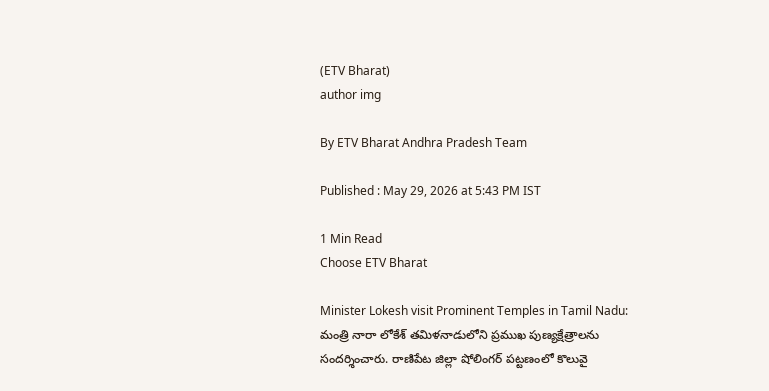(ETV Bharat)
author img

By ETV Bharat Andhra Pradesh Team

Published : May 29, 2026 at 5:43 PM IST

1 Min Read
Choose ETV Bharat

Minister Lokesh visit Prominent Temples in Tamil Nadu: మంత్రి నారా లోకేశ్ తమిళనాడులోని ప్రముఖ పుణ్యక్షేత్రాలను సందర్శించారు. రాణిపేట జిల్లా షోలింగర్ పట్టణంలో కొలువై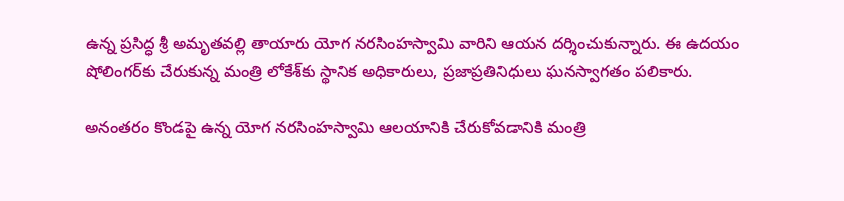ఉన్న ప్రసిద్ధ శ్రీ అమృతవల్లి తాయారు యోగ నరసింహస్వామి వారిని ఆయన దర్శించుకున్నారు. ఈ ఉదయం షోలింగర్‌కు చేరుకున్న మంత్రి లోకేశ్‌కు స్థానిక అధికారులు, ప్రజాప్రతినిధులు ఘనస్వాగతం పలికారు.

అనంతరం కొండపై ఉన్న యోగ నరసింహస్వామి ఆలయానికి చేరుకోవడానికి మంత్రి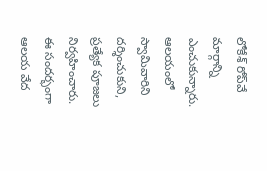లోకేశ్ రోప్‌వే మార్గాన్ని ఎంచుకున్నారు. ఆలయంలో స్వామివారిని దర్శించుకుని, ప్రత్యేక పూజలు నిర్వహించారు. ఈ సందర్భంగా ఆలయ వేద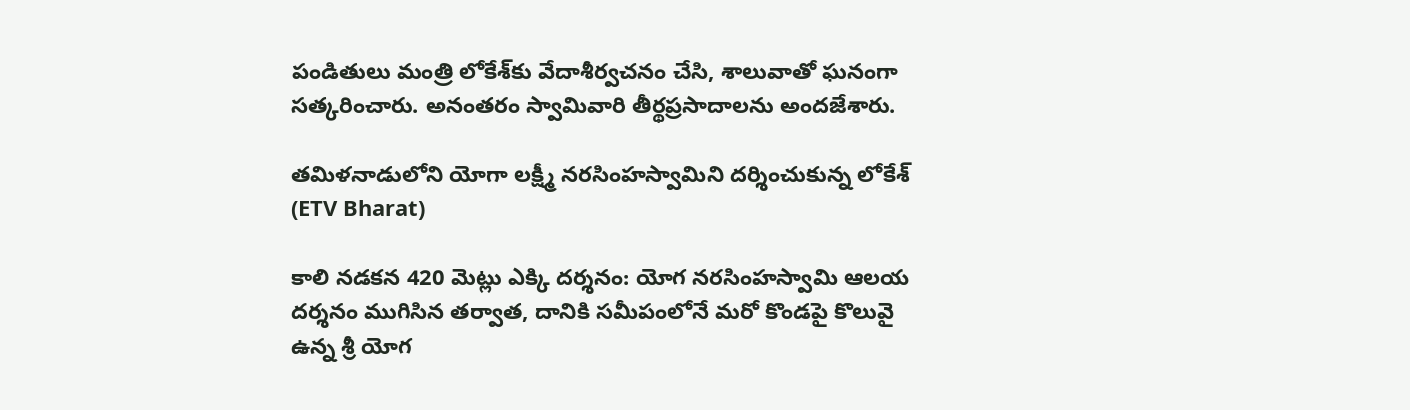పండితులు మంత్రి లోకేశ్‌కు వేదాశీర్వచనం చేసి, శాలువాతో ఘనంగా సత్కరించారు. అనంతరం స్వామివారి తీర్థప్రసాదాలను అందజేశారు.

తమిళనాడులోని యోగా లక్ష్మీ నరసింహస్వామిని దర్శించుకున్న లోకేశ్‌ (ETV Bharat)

కాలి నడకన 420 మెట్లు ఎక్కి దర్శనం: యోగ నరసింహస్వామి ఆలయ దర్శనం ముగిసిన తర్వాత, దానికి సమీపంలోనే మరో కొండపై కొలువై ఉన్న శ్రీ యోగ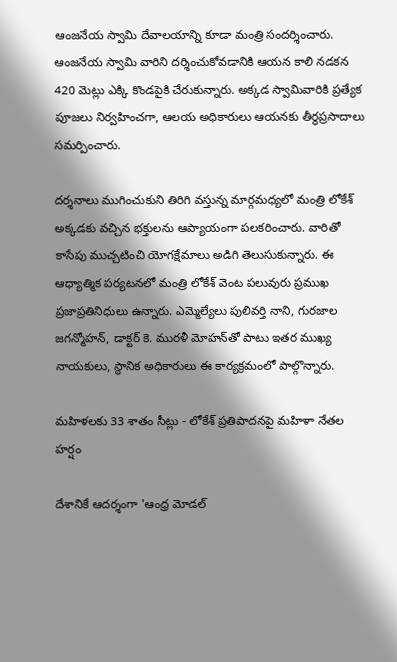ఆంజనేయ స్వామి దేవాలయాన్ని కూడా మంత్రి సందర్శించారు. ఆంజనేయ స్వామి వారిని దర్శించుకోవడానికి ఆయన కాలి నడకన 420 మెట్లు ఎక్కి కొండపైకి చేరుకున్నారు. అక్కడ స్వామివారికి ప్రత్యేక పూజలు నిర్వహించగా, ఆలయ అధికారులు ఆయనకు తీర్థప్రసాదాలు సమర్పించారు.

దర్శనాలు ముగించుకుని తిరిగి వస్తున్న మార్గమధ్యలో మంత్రి లోకేశ్ అక్కడకు వచ్చిన భక్తులను ఆప్యాయంగా పలకరించారు. వారితో కాసేపు ముచ్చటించి యోగక్షేమాలు అడిగి తెలుసుకున్నారు. ఈ ఆధ్యాత్మిక పర్యటనలో మంత్రి లోకేశ్ వెంట పలువురు ప్రముఖ ప్రజాప్రతినిధులు ఉన్నారు. ఎమ్మెల్యేలు పులివర్తి నాని, గురజాల జగన్మోహన్, డాక్టర్ కె. మురళీ మోహన్‌తో పాటు ఇతర ముఖ్య నాయకులు, స్థానిక అధికారులు ఈ కార్యక్రమంలో పాల్గొన్నారు.

మహిళలకు 33 శాతం సీట్లు - లోకేశ్ ప్రతిపాదనపై మహిళా నేతల హర్షం

దేశానికే ఆదర్శంగా 'ఆంధ్ర మోడల్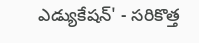ఎడ్యుకేషన్‌' - సరికొత్త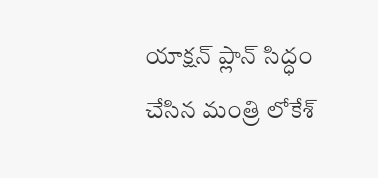యాక్షన్ ప్లాన్‌ సిద్ధం చేసిన మంత్రి లోకేశ్